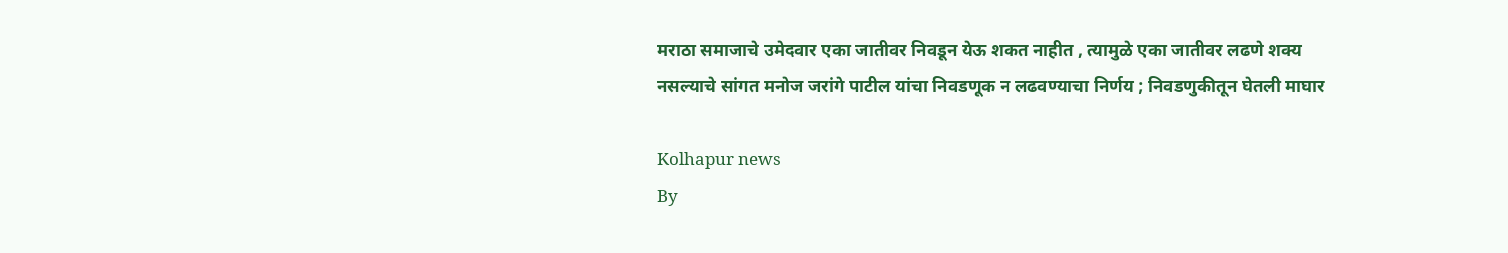मराठा समाजाचे उमेदवार एका जातीवर निवडून येऊ शकत नाहीत , त्यामुळे एका जातीवर लढणे शक्य नसल्याचे सांगत मनोज जरांगे पाटील यांचा निवडणूक न लढवण्याचा निर्णय ; निवडणुकीतून घेतली माघार

Kolhapur news
By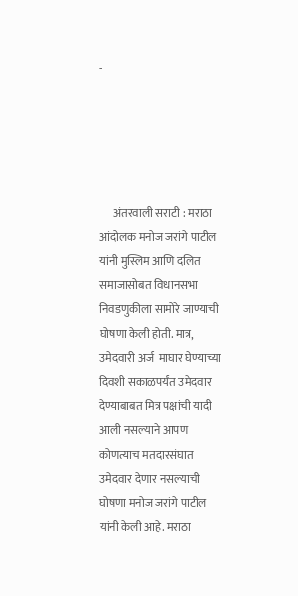-





      अंतरवाली सराटी : मराठा आंदोलक मनोज जरांगे पाटील यांनी मुस्लिम आणि दलित समाजासोबत विधानसभा निवडणुकीला सामोरे जाण्याची घोषणा केली होती. मात्र, उमेदवारी अर्ज  माघार घेण्याच्या दिवशी सकाळपर्यंत उमेदवार देण्याबाबत मित्र पक्षांची यादी आली नसल्याने आपण कोणत्याच मतदारसंघात उमेदवार देणार नसल्याची घोषणा मनोज जरांगे पाटील यांनी केली आहे. मराठा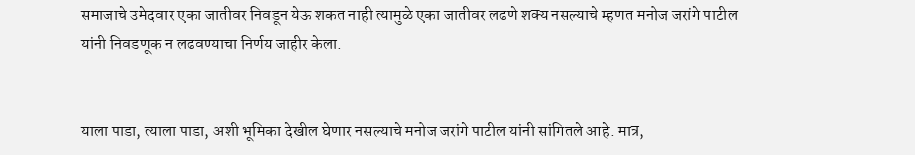समाजाचे उमेदवार एका जातीवर निवडून येऊ शकत नाही त्यामुळे एका जातीवर लढणे शक्य नसल्याचे म्हणत मनोज जरांगे पाटील यांनी निवडणूक न लढवण्याचा निर्णय जाहीर केला.


याला पाडा, त्याला पाडा, अशी भूमिका देखील घेणार नसल्याचे मनोज जरांगे पाटील यांनी सांगितले आहे. मात्र,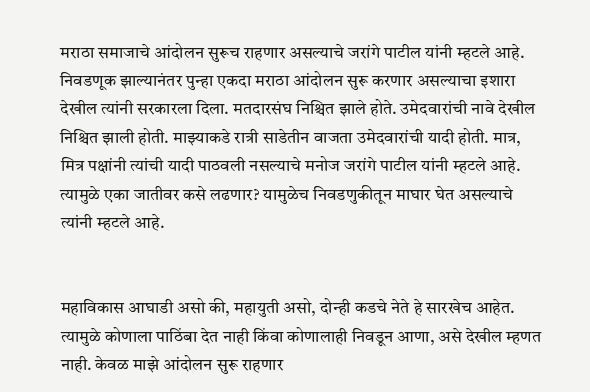मराठा समाजाचे आंदोलन सुरूच राहणार असल्याचे जरांगे पाटील यांनी म्हटले आहे. निवडणूक झाल्यानंतर पुन्हा एकदा मराठा आंदोलन सुरू करणार असल्याचा इशारा देखील त्यांनी सरकारला दिला. मतदारसंघ निश्चित झाले होते. उमेदवारांची नावे देखील निश्चित झाली होती. माझ्याकडे रात्री साडेतीन वाजता उमेदवारांची यादी होती. मात्र, मित्र पक्षांनी त्यांची यादी पाठवली नसल्याचे मनोज जरांगे पाटील यांनी म्हटले आहे. त्यामुळे एका जातीवर कसे लढणार? यामुळेच निवडणुकीतून माघार घेत असल्याचे त्यांनी म्हटले आहे.


महाविकास आघाडी असो की, महायुती असो, दोन्ही कडचे नेते हे सारखेच आहेत. त्यामुळे कोणाला पाठिंबा देत नाही किंवा कोणालाही निवडून आणा, असे देखील म्हणत नाही. केवळ माझे आंदोलन सुरू राहणार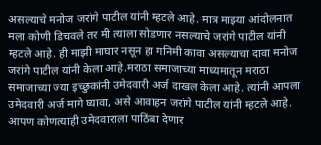असल्याचे मनोज जरांगे पाटील यांनी म्हटले आहे. मात्र माझ्या आंदोलनात मला कोणी डिचवले तर मी त्याला सोडणार नसल्याचे जरांगे पाटील यांनी म्हटले आहे. ही माझी माघार नसून हा गनिमी कावा असल्याचा दावा मनोज जरांगे पाटील यांनी केला आहे.मराठा समाजाच्या माध्यमातून मराठा समाजाच्या ज्या इच्छुकांनी उमेदवारी अर्ज दाखल केला आहे. त्यांनी आपला उमेदवारी अर्ज मागे घ्यावा, असे आवाहन जरांगे पाटील यांनी म्हटले आहे. आपण कोणत्याही उमेदवाराला पाठिंबा देणार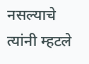नसल्याचे त्यांनी म्हटले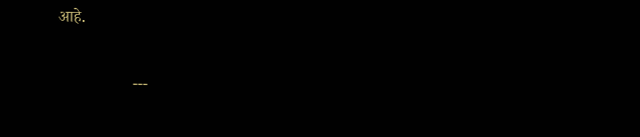आहे.

                  ---